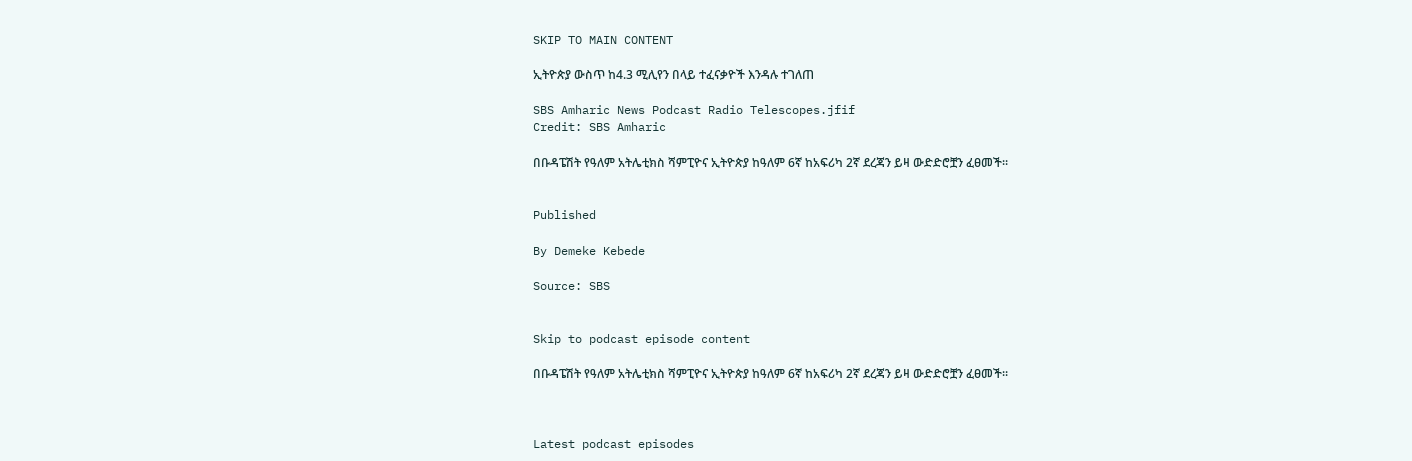SKIP TO MAIN CONTENT

ኢትዮጵያ ውስጥ ከ4.3 ሚሊየን በላይ ተፈናቃዮች እንዳሉ ተገለጠ

SBS Amharic News Podcast Radio Telescopes.jfif
Credit: SBS Amharic

በቡዳፔሽት የዓለም አትሌቲክስ ሻምፒዮና ኢትዮጵያ ከዓለም 6ኛ ከአፍሪካ 2ኛ ደረጃን ይዛ ውድድሮቿን ፈፀመች።


Published

By Demeke Kebede

Source: SBS


Skip to podcast episode content

በቡዳፔሽት የዓለም አትሌቲክስ ሻምፒዮና ኢትዮጵያ ከዓለም 6ኛ ከአፍሪካ 2ኛ ደረጃን ይዛ ውድድሮቿን ፈፀመች።



Latest podcast episodes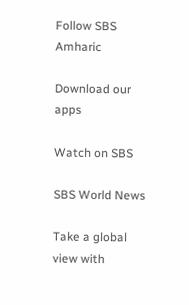Follow SBS Amharic

Download our apps

Watch on SBS

SBS World News

Take a global view with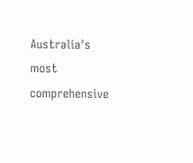Australia's most comprehensive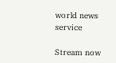world news service

Stream now